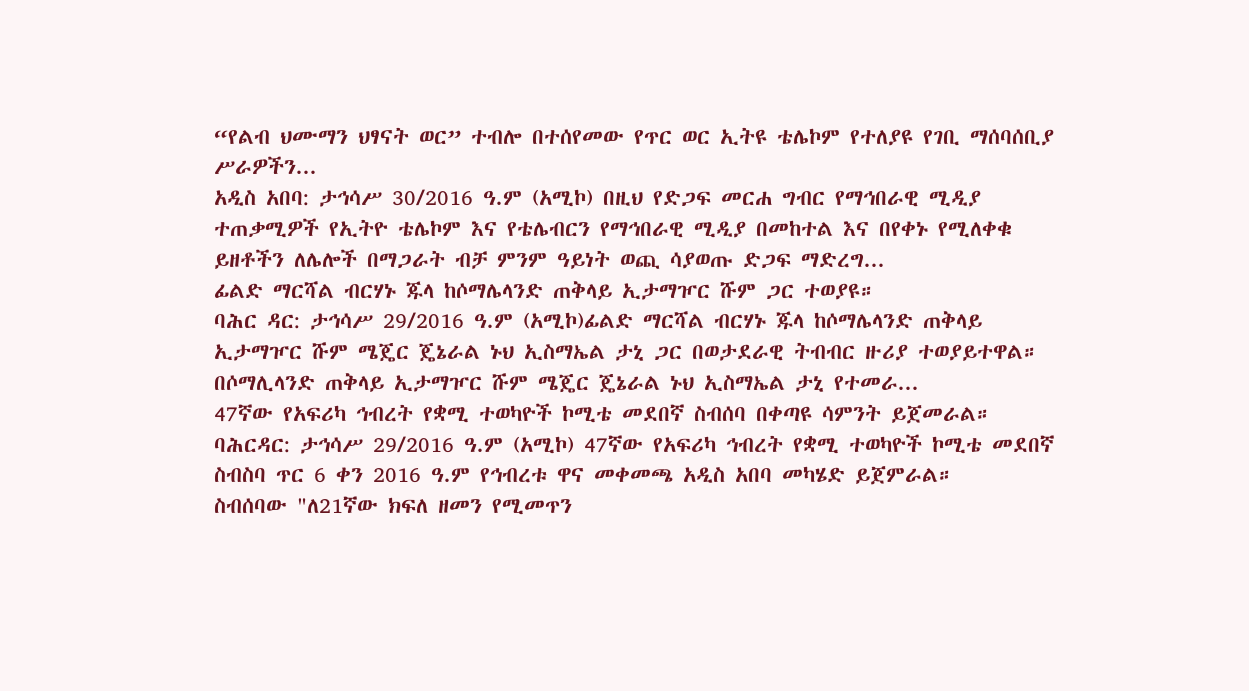“የልብ ህሙማን ህፃናት ወር” ተብሎ በተሰየመው የጥር ወር ኢትዩ ቴሌኮም የተለያዩ የገቢ ማሰባሰቢያ ሥራዎችን...
አዲስ አበባ: ታኅሳሥ 30/2016 ዓ.ም (አሚኮ) በዚህ የድጋፍ መርሐ ግብር የማኅበራዊ ሚዲያ ተጠቃሚዎች የኢትዮ ቴሌኮም እና የቴሌብርን የማኅበራዊ ሚዲያ በመከተል እና በየቀኑ የሚለቀቁ ይዘቶችን ለሌሎች በማጋራት ብቻ ምንም ዓይነት ወጪ ሳያወጡ ድጋፍ ማድረግ...
ፊልድ ማርሻል ብርሃኑ ጁላ ከሶማሌላንድ ጠቅላይ ኢታማዦር ሹም ጋር ተወያዩ።
ባሕር ዳር: ታኅሳሥ 29/2016 ዓ.ም (አሚኮ)ፊልድ ማርሻል ብርሃኑ ጁላ ከሶማሌላንድ ጠቅላይ ኢታማዦር ሹም ሜጄር ጄኔራል ኑህ ኢስማኤል ታኒ ጋር በወታደራዊ ትብብር ዙሪያ ተወያይተዋል።
በሶማሊላንድ ጠቅላይ ኢታማዦር ሹም ሜጄር ጄኔራል ኑህ ኢስማኤል ታኒ የተመራ...
47ኛው የአፍሪካ ኅብረት የቋሚ ተወካዮች ኮሚቴ መደበኛ ስብሰባ በቀጣዩ ሳምንት ይጀመራል።
ባሕርዳር: ታኅሳሥ 29/2016 ዓ.ም (አሚኮ) 47ኛው የአፍሪካ ኅብረት የቋሚ ተወካዮች ኮሚቴ መደበኛ ስብስባ ጥር 6 ቀን 2016 ዓ.ም የኅብረቱ ዋና መቀመጫ አዲስ አበባ መካሄድ ይጀምራል።
ስብሰባው "ለ21ኛው ክፍለ ዘመን የሚመጥን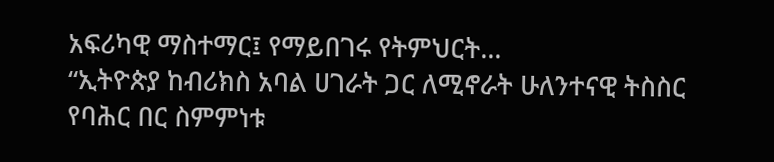አፍሪካዊ ማስተማር፤ የማይበገሩ የትምህርት...
“ኢትዮጵያ ከብሪክስ አባል ሀገራት ጋር ለሚኖራት ሁለንተናዊ ትስስር የባሕር በር ስምምነቱ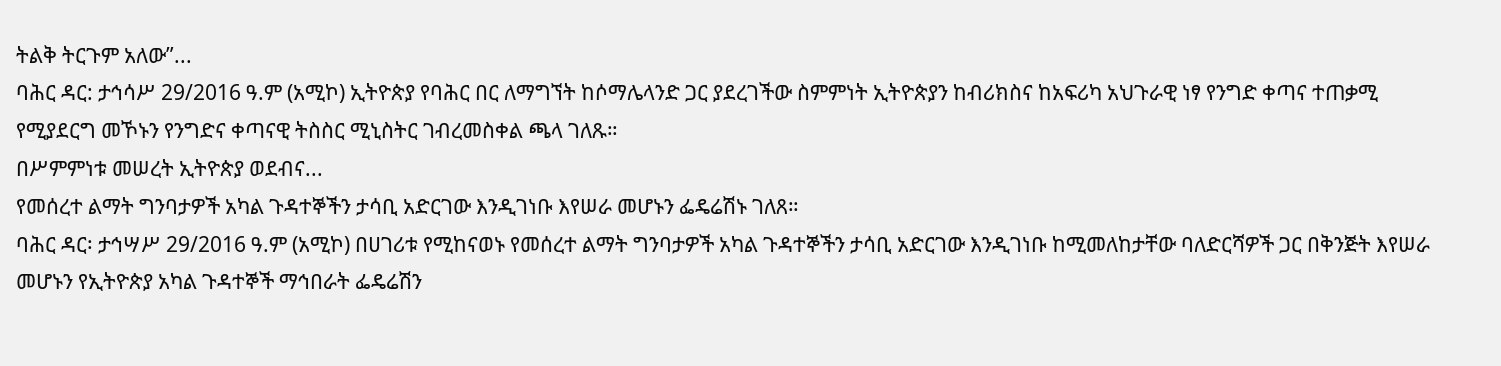ትልቅ ትርጉም አለው”...
ባሕር ዳር: ታኅሳሥ 29/2016 ዓ.ም (አሚኮ) ኢትዮጵያ የባሕር በር ለማግኘት ከሶማሌላንድ ጋር ያደረገችው ስምምነት ኢትዮጵያን ከብሪክስና ከአፍሪካ አህጉራዊ ነፃ የንግድ ቀጣና ተጠቃሚ የሚያደርግ መኾኑን የንግድና ቀጣናዊ ትስስር ሚኒስትር ገብረመስቀል ጫላ ገለጹ።
በሥምምነቱ መሠረት ኢትዮጵያ ወደብና...
የመሰረተ ልማት ግንባታዎች አካል ጉዳተኞችን ታሳቢ አድርገው እንዲገነቡ እየሠራ መሆኑን ፌዴሬሽኑ ገለጸ።
ባሕር ዳር፡ ታኅሣሥ 29/2016 ዓ.ም (አሚኮ) በሀገሪቱ የሚከናወኑ የመሰረተ ልማት ግንባታዎች አካል ጉዳተኞችን ታሳቢ አድርገው እንዲገነቡ ከሚመለከታቸው ባለድርሻዎች ጋር በቅንጅት እየሠራ መሆኑን የኢትዮጵያ አካል ጉዳተኞች ማኅበራት ፌዴሬሽን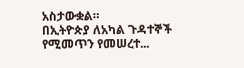አስታውቋል።
በኢትዮጵያ ለአካል ጉዳተኞች የሚመጥን የመሠረተ...